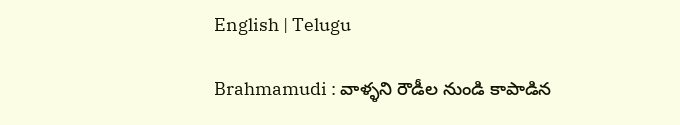English | Telugu

Brahmamudi : వాళ్ళని రౌడీల నుండి కాపాడిన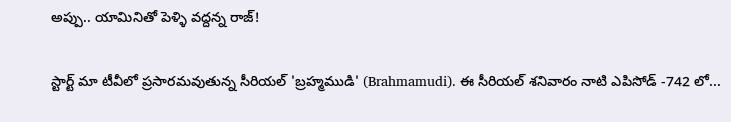అప్పు.. యామినితో పెళ్ళి వద్దన్న రాజ్!

స్టార్ట్ మా టీవీలో ప్రసారమవుతున్న సీరియల్ 'బ్రహ్మముడి' (Brahmamudi). ఈ సీరియల్ శనివారం నాటి ఎపిసోడ్ -742 లో...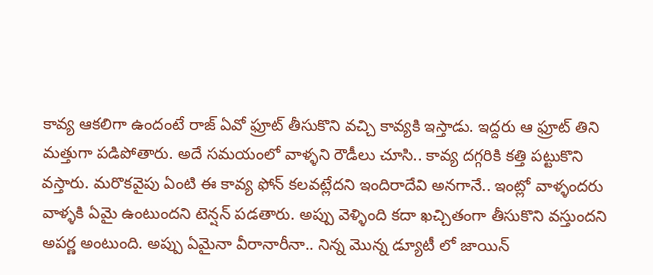కావ్య ఆకలిగా ఉందంటే రాజ్ ఏవో ఫ్రూట్ తీసుకొని వచ్చి కావ్యకి ఇస్తాడు. ఇద్దరు ఆ ఫ్రూట్ తిని మత్తుగా పడిపోతారు. అదే సమయంలో వాళ్ళని రౌడీలు చూసి.. కావ్య దగ్గరికి కత్తి పట్టుకొని వస్తారు. మరొకవైపు ఏంటి ఈ కావ్య ఫోన్ కలవట్లేదని ఇందిరాదేవి అనగానే.. ఇంట్లో వాళ్ళందరు వాళ్ళకి ఏమై ఉంటుందని టెన్షన్ పడతారు. అప్పు వెళ్ళింది కదా ఖచ్చితంగా తీసుకొని వస్తుందని అపర్ణ అంటుంది. అప్పు ఏమైనా వీరానారీనా.. నిన్న మొన్న డ్యూటీ లో జాయిన్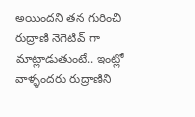అయిందని తన గురించి రుద్రాణి నెగెటివ్ గా మాట్లాడుతుంటే.. ఇంట్లో వాళ్ళందరు రుద్రాణిని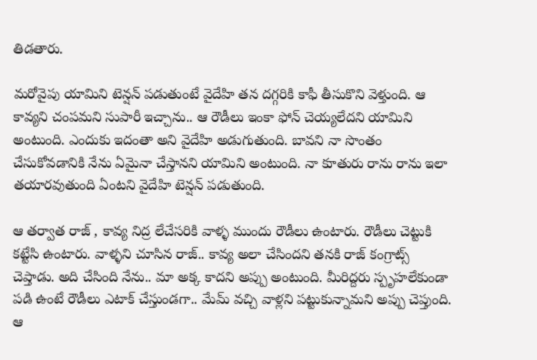తిడతారు.

మరోవైపు యామిని టెన్షన్ పడుతుంటే వైదేహి తన దగ్గరికి కాఫీ తీసుకొని వెళ్తుంది. ఆ కావ్యని చంపమని సుపారీ ఇచ్చాను.. ఆ రౌడీలు ఇంకా ఫోన్ చెయ్యలేదని యామిని అంటుంది. ఎందుకు ఇదంతా అని వైదేహి అడుగుతుంది. బావని నా సొంతం చేసుకోవడానికి నేను ఏమైనా చేస్తానని యామిని అంటుంది. నా కూతురు రాను రాను ఇలా తయారవుతుంది ఏంటని వైదేహి టెన్షన్ పడుతుంది.

ఆ తర్వాత రాజ్ , కావ్య నిద్ర లేచేసరికి వాళ్ళ ముందు రౌడీలు ఉంటారు. రౌడీలు చెట్టుకి కట్టేసి ఉంటారు. వాళ్ళని చూసిన రాజ్‌‌.. కావ్య అలా చేసిందని తనకి రాజ్ కంగ్రాట్స్ చెప్తాడు. అది చేసింది నేను.. మా అక్క కాదని అప్పు అంటుంది. మీరిద్దరు స్పృహలేకుండా పడి ఉంటే రౌడీలు ఎటాక్ చేస్తుండగా.. మేమ్ వచ్చి వాళ్లని పట్టుకున్నామని అప్పు చెప్తుంది. ఆ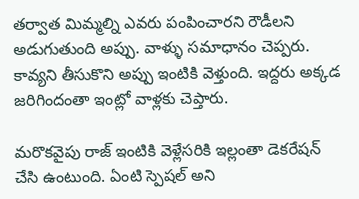తర్వాత మిమ్మల్ని ఎవరు పంపించారని రౌడీలని అడుగుతుంది అప్పు. వాళ్ళు సమాధానం చెప్పరు. కావ్యని తీసుకొని అప్పు ఇంటికి వెళ్తుంది. ఇద్దరు అక్కడ జరిగిందంతా ఇంట్లో వాళ్లకు చెప్తారు.

మరొకవైపు రాజ్ ఇంటికి వెళ్లేసరికి ఇల్లంతా డెకరేషన్ చేసి ఉంటుంది. ఏంటి స్పెషల్ అని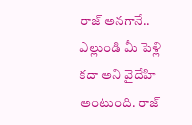రాజ్ అనగానే.. ఎల్లుండి మీ పెళ్లి కదా అని వైదేహి అంటుంది. రాజ్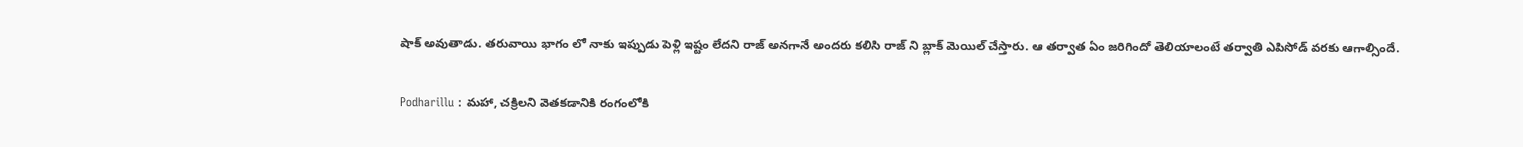షాక్ అవుతాడు. తరువాయి భాగం లో నాకు ఇప్పుడు పెళ్లి ఇష్టం లేదని రాజ్ అనగానే అందరు కలిసి రాజ్ ని బ్లాక్ మెయిల్ చేస్తారు. ఆ తర్వాత ఏం జరిగిందో తెలియాలంటే తర్వాతి ఎపిసోడ్ వరకు ఆగాల్సిందే.

Podharillu : మహా, చక్రిలని వెతకడానికి రంగంలోకి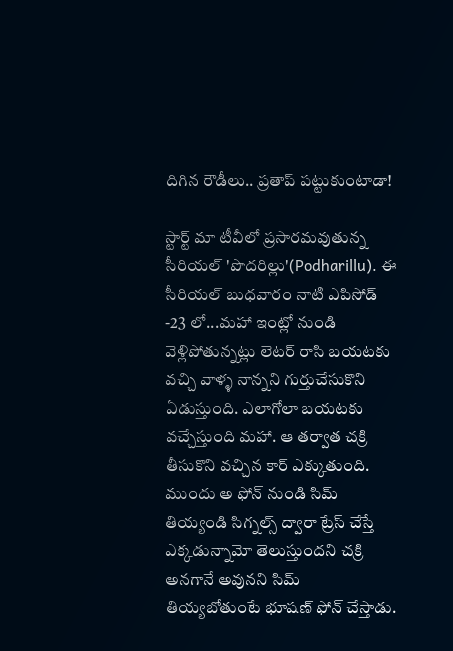దిగిన రౌడీలు.. ప్రతాప్ పట్టుకుంటాడా!

స్టార్ట్ మా టీవీలో ప్రసారమవుతున్న సీరియల్ 'పొదరిల్లు'(Podharillu). ఈ సీరియల్ బుధవారం నాటి ఎపిసోడ్ -23 లో...మహా ఇంట్లో నుండి వెళ్లిపోతున్నట్లు లెటర్ రాసి బయటకు వచ్చి వాళ్ళ నాన్నని గుర్తుచేసుకొని ఏడుస్తుంది. ఎలాగోలా బయటకు వచ్చేస్తుంది మహా. ఆ తర్వాత చక్రి తీసుకొని వచ్చిన కార్ ఎక్కుతుంది. ముందు అ ఫోన్ నుండి సిమ్ తియ్యండి సిగ్నల్స్ ద్వారా ట్రేస్ చేస్తే ఎక్కడున్నామో తెలుస్తుందని చక్రి అనగానే అవునని సిమ్ తియ్యబోతుంటే భూషణ్ ఫోన్ చేస్తాడు.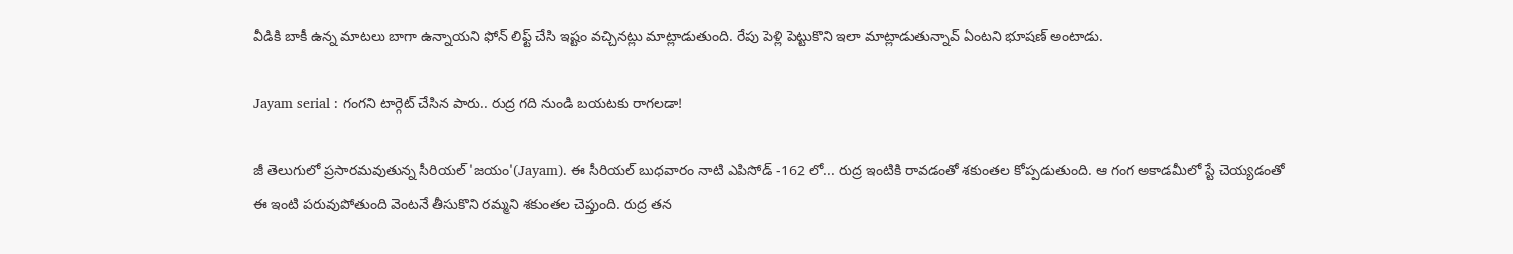వీడికి బాకీ ఉన్న మాటలు బాగా ఉన్నాయని ఫోన్ లిఫ్ట్ చేసి ఇష్టం వచ్చినట్లు మాట్లాడుతుంది. రేపు పెళ్లి పెట్టుకొని ఇలా మాట్లాడుతున్నావ్ ఏంటని భూషణ్ అంటాడు.

Jayam serial : గంగని టార్గెట్ చేసిన పారు.. రుద్ర గది నుండి బయటకు రాగలడా!

జీ తెలుగులో ప్రసారమవుతున్న సీరియల్ 'జయం'(Jayam). ఈ సీరియల్ బుధవారం నాటి ఎపిసోడ్ -162 లో... రుద్ర ఇంటికి రావడంతో శకుంతల కోప్పడుతుంది. ఆ గంగ అకాడమీలో స్టే చెయ్యడంతో ఈ ఇంటి పరువుపోతుంది వెంటనే తీసుకొని రమ్మని శకుంతల చెప్తుంది. రుద్ర తన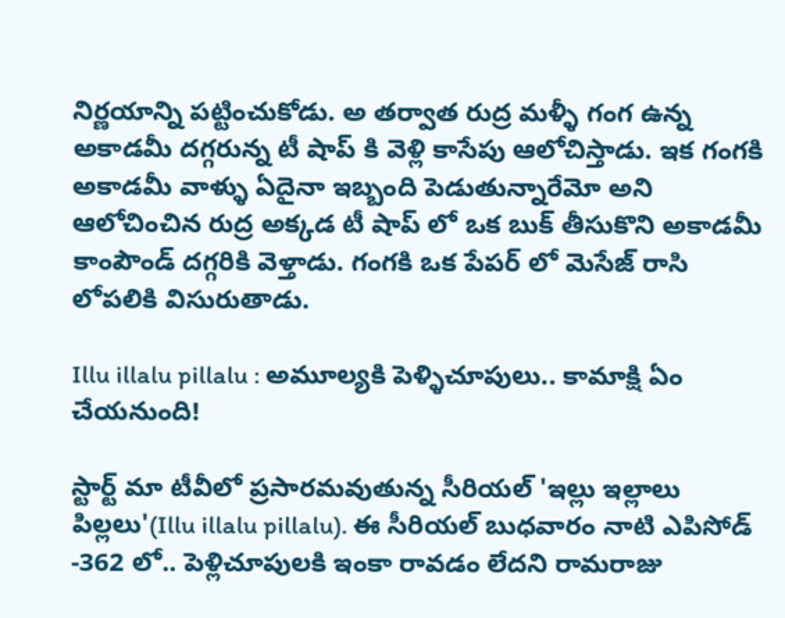నిర్ణయాన్ని పట్టించుకోడు. అ తర్వాత రుద్ర మళ్ళీ గంగ ఉన్న అకాడమీ దగ్గరున్న టీ షాప్ కి వెళ్లి కాసేపు ఆలోచిస్తాడు. ఇక గంగకి అకాడమీ వాళ్ళు ఏదైనా ఇబ్బంది పెడుతున్నారేమో అని ఆలోచించిన రుద్ర అక్కడ టీ షాప్ లో ఒక బుక్ తీసుకొని అకాడమీ కాంపౌండ్ దగ్గరికి వెళ్తాడు. గంగకి ఒక పేపర్ లో మెసేజ్ రాసి లోపలికి విసురుతాడు.

Illu illalu pillalu : అమూల్యకి పెళ్ళిచూపులు.. కామాక్షి ఏం చేయనుంది!

స్టార్ట్ మా టీవీలో ప్రసారమవుతున్న సీరియల్ 'ఇల్లు ఇల్లాలు పిల్లలు'(Illu illalu pillalu). ఈ సీరియల్ బుధవారం నాటి ఎపిసోడ్ -362 లో.. పెళ్లిచూపులకి ఇంకా రావడం లేదని రామరాజు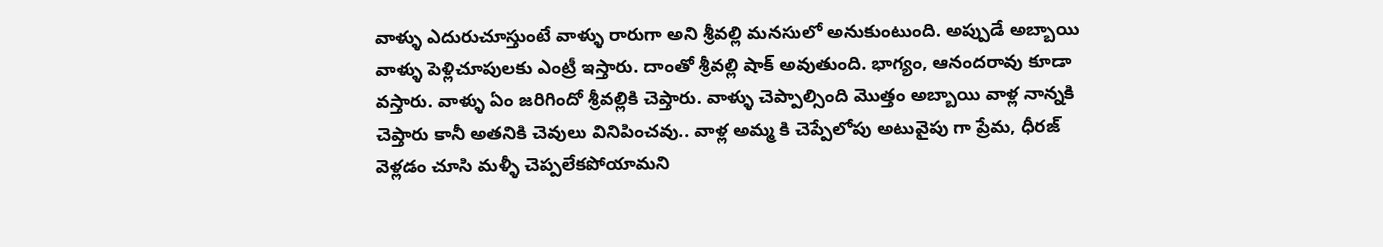వాళ్ళు ఎదురుచూస్తుంటే వాళ్ళు రారుగా అని శ్రీవల్లి మనసులో అనుకుంటుంది. అప్పుడే అబ్బాయి వాళ్ళు పెళ్లిచూపులకు ఎంట్రీ ఇస్తారు‌. దాంతో శ్రీవల్లి షాక్ అవుతుంది. భాగ్యం, ఆనందరావు కూడా వస్తారు. వాళ్ళు ఏం జరిగిందో శ్రీవల్లికి చెప్తారు. వాళ్ళు చెప్పాల్సింది మొత్తం అబ్బాయి వాళ్ల నాన్నకి చెప్తారు కానీ అతనికి చెవులు వినిపించవు.. వాళ్ల అమ్మ కి చెప్పేలోపు అటువైపు గా ప్రేమ, ధీరజ్ వెళ్లడం చూసి మళ్ళీ చెప్పలేకపోయామని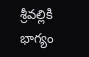శ్రీవల్లికి భాగ్యం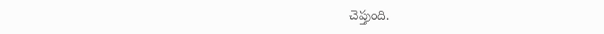చెప్తుంది.